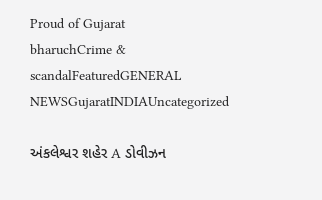Proud of Gujarat
bharuchCrime & scandalFeaturedGENERAL NEWSGujaratINDIAUncategorized

અંકલેશ્વર શહેર A ડોવીઝન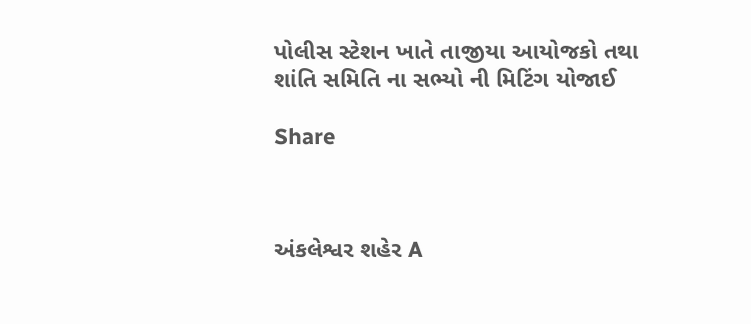પોલીસ સ્ટેશન ખાતે તાજીયા આયોજકો તથા શાંતિ સમિતિ ના સભ્યો ની મિટિંગ યોજાઈ

Share



અંકલેશ્વર શહેર A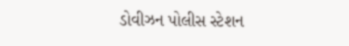ડોવીઝન પોલીસ સ્ટેશન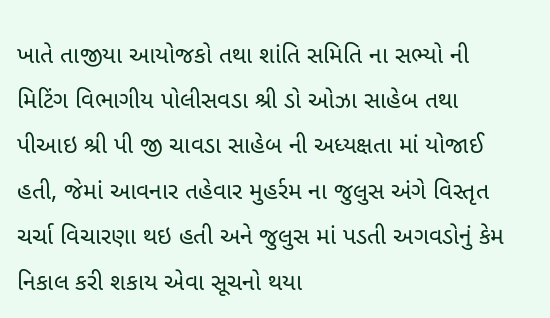ખાતે તાજીયા આયોજકો તથા શાંતિ સમિતિ ના સભ્યો ની મિટિંગ વિભાગીય પોલીસવડા શ્રી ડો ઓઝા સાહેબ તથા પીઆઇ શ્રી પી જી ચાવડા સાહેબ ની અધ્યક્ષતા માં યોજાઈ હતી, જેમાં આવનાર તહેવાર મુહર્રમ ના જુલુસ અંગે વિસ્તૃત ચર્ચા વિચારણા થઇ હતી અને જુલુસ માં પડતી અગવડોનું કેમ નિકાલ કરી શકાય એવા સૂચનો થયા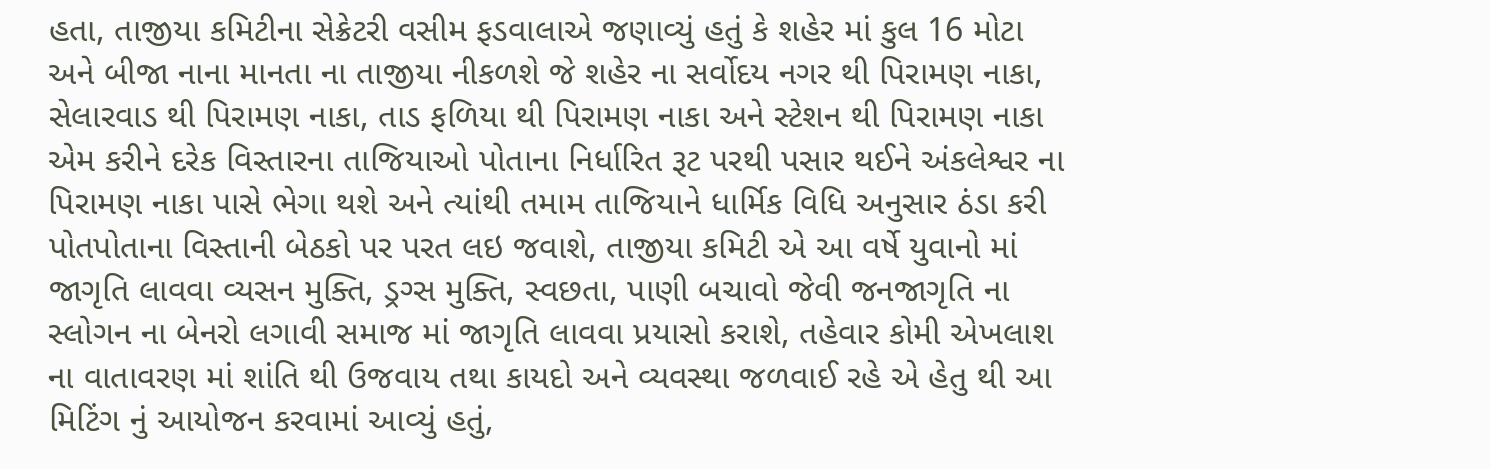હતા, તાજીયા કમિટીના સેક્રેટરી વસીમ ફડવાલાએ જણાવ્યું હતું કે શહેર માં કુલ 16 મોટા અને બીજા નાના માનતા ના તાજીયા નીકળશે જે શહેર ના સર્વોદય નગર થી પિરામણ નાકા, સેલારવાડ થી પિરામણ નાકા, તાડ ફળિયા થી પિરામણ નાકા અને સ્ટેશન થી પિરામણ નાકા એમ કરીને દરેક વિસ્તારના તાજિયાઓ પોતાના નિર્ધારિત રૂટ પરથી પસાર થઈને અંકલેશ્વર ના પિરામણ નાકા પાસે ભેગા થશે અને ત્યાંથી તમામ તાજિયાને ધાર્મિક વિધિ અનુસાર ઠંડા કરી પોતપોતાના વિસ્તાની બેઠકો પર પરત લઇ જવાશે, તાજીયા કમિટી એ આ વર્ષે યુવાનો માં જાગૃતિ લાવવા વ્યસન મુક્તિ, ડ્રગ્સ મુક્તિ, સ્વછતા, પાણી બચાવો જેવી જનજાગૃતિ ના સ્લોગન ના બેનરો લગાવી સમાજ માં જાગૃતિ લાવવા પ્રયાસો કરાશે, તહેવાર કોમી એખલાશ ના વાતાવરણ માં શાંતિ થી ઉજવાય તથા કાયદો અને વ્યવસ્થા જળવાઈ રહે એ હેતુ થી આ મિટિંગ નું આયોજન કરવામાં આવ્યું હતું,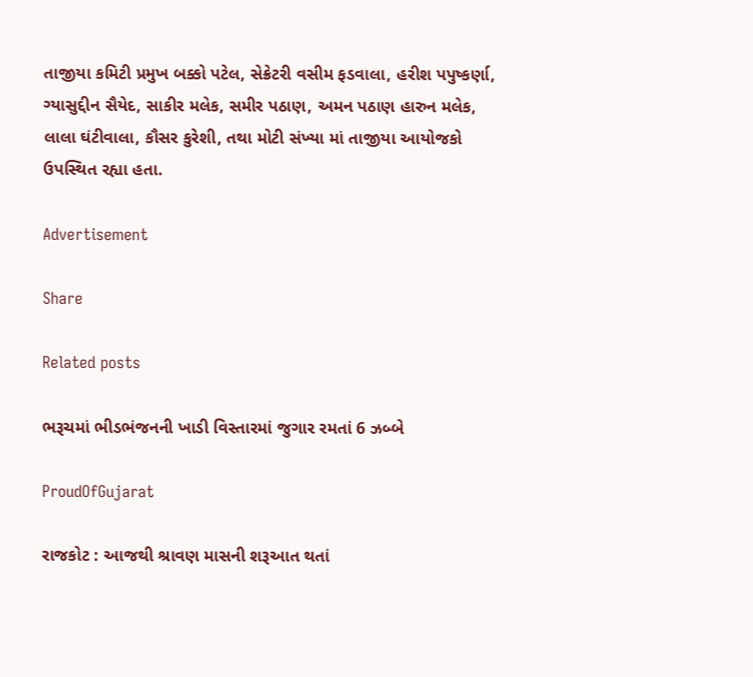તાજીયા કમિટી પ્રમુખ બક્કો પટેલ, સેક્રેટરી વસીમ ફડવાલા, હરીશ પપુષ્કર્ણા, ગ્યાસુદ્દીન સૈયેદ, સાકીર મલેક, સમીર પઠાણ, અમન પઠાણ હારુન મલેક, લાલા ઘંટીવાલા, કૌસર કુરેશી, તથા મોટી સંખ્યા માં તાજીયા આયોજકો ઉપસ્થિત રહ્યા હતા.

Advertisement

Share

Related posts

ભરૂચમાં ભીડભંજનની ખાડી વિસ્તારમાં જુગાર રમતાં 6 ઝબ્બે

ProudOfGujarat

રાજકોટ : આજથી શ્રાવણ માસની શરૂઆત થતાં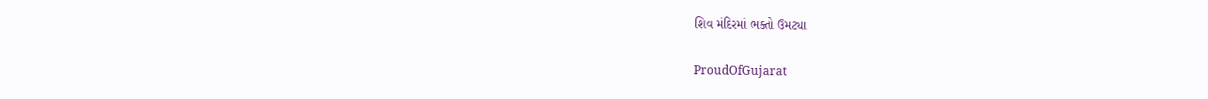શિવ મંદિરમાં ભક્તો ઉમટ્યા

ProudOfGujarat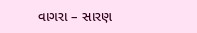વાગરા – સારણ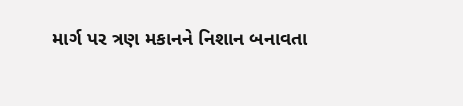માર્ગ પર ત્રણ મકાનને નિશાન બનાવતા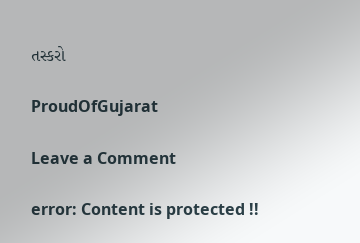તસ્કરો

ProudOfGujarat

Leave a Comment

error: Content is protected !!